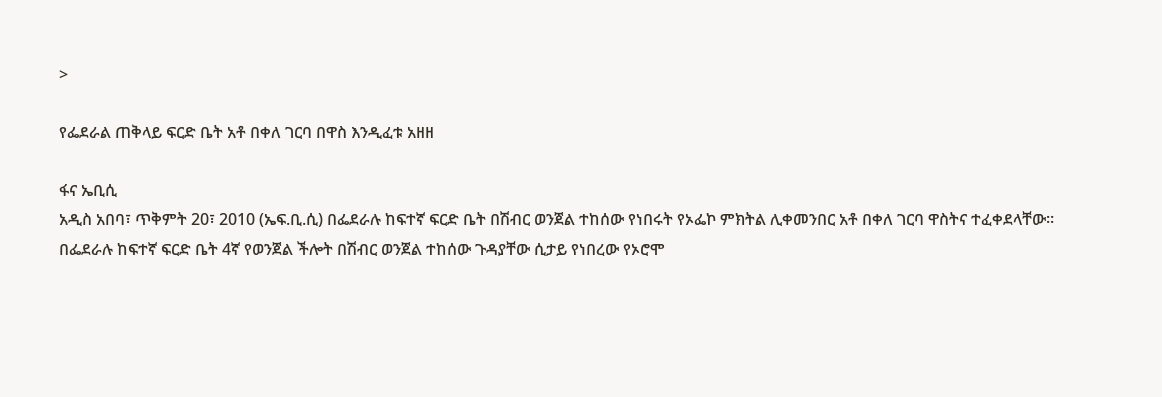>

የፌደራል ጠቅላይ ፍርድ ቤት አቶ በቀለ ገርባ በዋስ እንዲፈቱ አዘዘ

ፋና ኤቢሲ
አዲስ አበባ፣ ጥቅምት 20፣ 2010 (ኤፍ.ቢ.ሲ) በፌደራሉ ከፍተኛ ፍርድ ቤት በሽብር ወንጀል ተከሰው የነበሩት የኦፌኮ ምክትል ሊቀመንበር አቶ በቀለ ገርባ ዋስትና ተፈቀደላቸው።
በፌደራሉ ከፍተኛ ፍርድ ቤት 4ኛ የወንጀል ችሎት በሽብር ወንጀል ተከሰው ጉዳያቸው ሲታይ የነበረው የኦሮሞ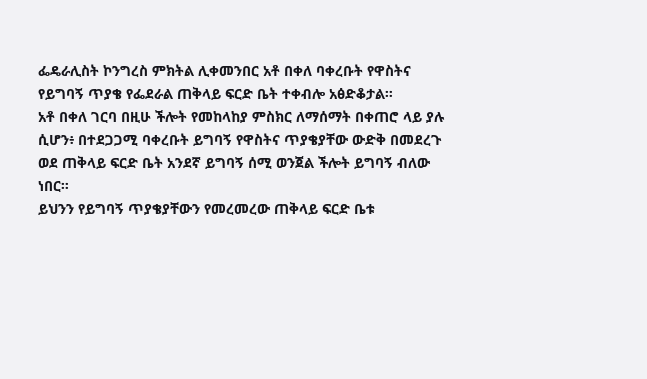ፌዴራሊስት ኮንግረስ ምክትል ሊቀመንበር አቶ በቀለ ባቀረቡት የዋስትና የይግባኝ ጥያቄ የፌደራል ጠቅላይ ፍርድ ቤት ተቀብሎ አፅድቆታል።
አቶ በቀለ ገርባ በዚሁ ችሎት የመከላከያ ምስክር ለማሰማት በቀጠሮ ላይ ያሉ ሲሆን፥ በተደጋጋሚ ባቀረቡት ይግባኝ የዋስትና ጥያቄያቸው ውድቅ በመደረጉ ወደ ጠቅላይ ፍርድ ቤት አንደኛ ይግባኝ ሰሚ ወንጀል ችሎት ይግባኝ ብለው ነበር።
ይህንን የይግባኝ ጥያቄያቸውን የመረመረው ጠቅላይ ፍርድ ቤቱ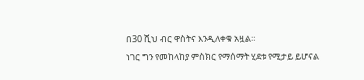በ30 ሺህ ብር ዋስትና እንዲለቀቁ አዟል።
ነገር ግን የመከላከያ ምስክር የማሰማት ሂደቱ የሚታይ ይሆናል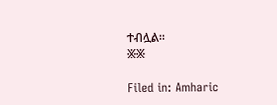ተብሏል።
፠፠

Filed in: Amharic